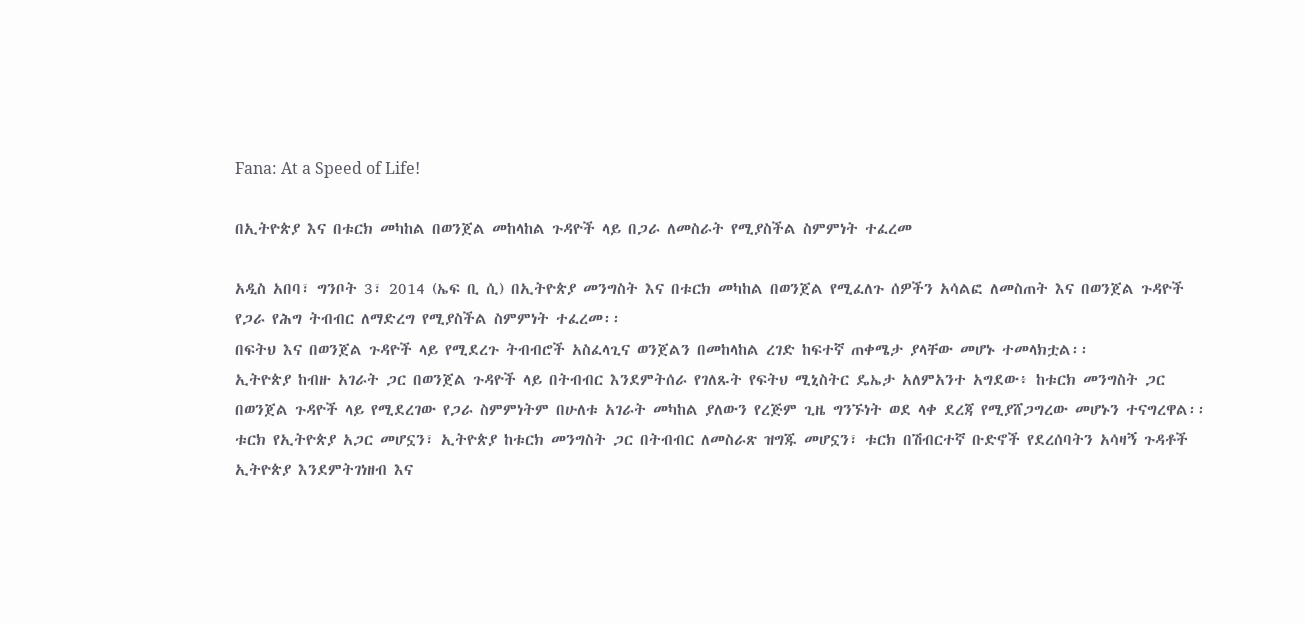Fana: At a Speed of Life!

በኢትዮጵያ እና በቱርክ መካከል በወንጀል መከላከል ጉዳዮች ላይ በጋራ ለመስራት የሚያስችል ስምምነት ተፈረመ

አዲስ አበባ፣ ግንቦት 3፣ 2014 (ኤፍ ቢ ሲ) በኢትዮጵያ መንግስት እና በቱርክ መካከል በወንጀል የሚፈለጉ ሰዎችን አሳልፎ ለመስጠት እና በወንጀል ጉዳዮች የጋራ የሕግ ትብብር ለማድረግ የሚያስችል ስምምነት ተፈረመ፡፡
በፍትህ እና በወንጀል ጉዳዮች ላይ የሚደረጉ ትብብሮች አስፈላጊና ወንጀልን በመከላከል ረገድ ከፍተኛ ጠቀሜታ ያላቸው መሆኑ ተመላክቷል፡፡
ኢትዮጵያ ከብዙ አገራት ጋር በወንጀል ጉዳዮች ላይ በትብብር እንደምትሰራ የገለጹት የፍትህ ሚኒስትር ዴኤታ አለምአንተ አግደው፥ ከቱርክ መንግስት ጋር በወንጀል ጉዳዮች ላይ የሚደረገው የጋራ ስምምነትም በሁለቱ አገራት መካከል ያለውን የረጅም ጊዜ ግንኙነት ወደ ላቀ ደረጃ የሚያሸጋግረው መሆኑን ተናግረዋል፡፡
ቱርክ የኢትዮጵያ አጋር መሆኗን፣ ኢትዮጵያ ከቱርክ መንግስት ጋር በትብብር ለመስራጽ ዝግጁ መሆኗን፣ ቱርክ በሽብርተኛ ቡድኖች የደረሰባትን አሳዛኝ ጉዳቶች ኢትዮጵያ እንደምትገነዘብ እና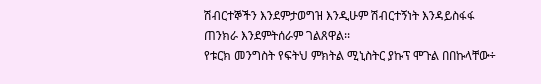ሽብርተኞችን እንደምታወግዝ እንዲሁም ሽብርተኝነት እንዳይስፋፋ ጠንክራ እንደምትሰራም ገልጸዋል፡፡
የቱርክ መንግስት የፍትህ ምክትል ሚኒስትር ያኩፕ ሞጉል በበኩላቸው÷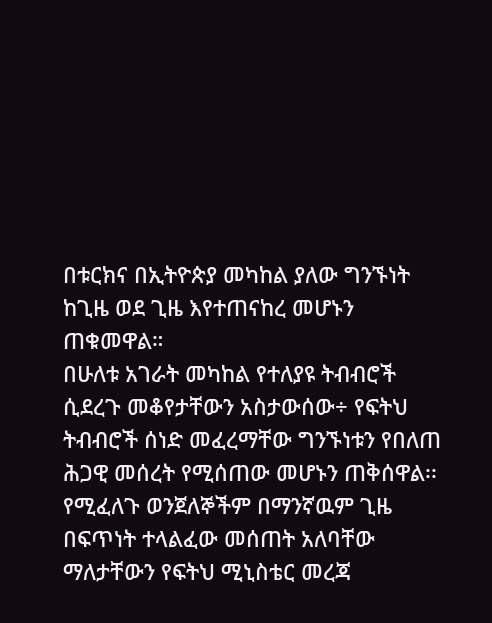በቱርክና በኢትዮጵያ መካከል ያለው ግንኙነት ከጊዜ ወደ ጊዜ እየተጠናከረ መሆኑን ጠቁመዋል።
በሁለቱ አገራት መካከል የተለያዩ ትብብሮች ሲደረጉ መቆየታቸውን አስታውሰው÷ የፍትህ ትብብሮች ሰነድ መፈረማቸው ግንኙነቱን የበለጠ ሕጋዊ መሰረት የሚሰጠው መሆኑን ጠቅሰዋል፡፡
የሚፈለጉ ወንጀለኞችም በማንኛዉም ጊዜ በፍጥነት ተላልፈው መሰጠት አለባቸው ማለታቸውን የፍትህ ሚኒስቴር መረጃ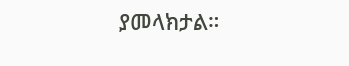ያመላክታል።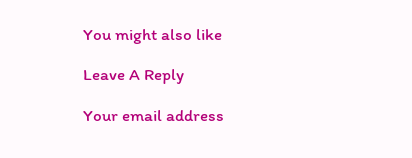You might also like

Leave A Reply

Your email address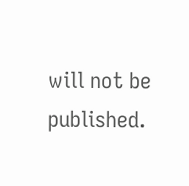will not be published.